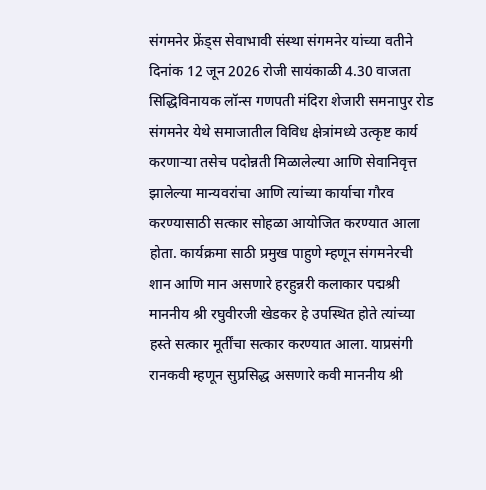संगमनेर फ्रेंड्स सेवाभावी संस्था संगमनेर यांच्या वतीने दिनांक 12 जून 2026 रोजी सायंकाळी 4.30 वाजता सिद्धिविनायक लॉन्स गणपती मंदिरा शेजारी समनापुर रोड संगमनेर येथे समाजातील विविध क्षेत्रांमध्ये उत्कृष्ट कार्य करणाऱ्या तसेच पदोन्नती मिळालेल्या आणि सेवानिवृत्त झालेल्या मान्यवरांचा आणि त्यांच्या कार्याचा गौरव करण्यासाठी सत्कार सोहळा आयोजित करण्यात आला होता. कार्यक्रमा साठी प्रमुख पाहुणे म्हणून संगमनेरची शान आणि मान असणारे हरहुन्नरी कलाकार पद्मश्री माननीय श्री रघुवीरजी खेडकर हे उपस्थित होते त्यांच्या हस्ते सत्कार मूर्तींचा सत्कार करण्यात आला. याप्रसंगी रानकवी म्हणून सुप्रसिद्ध असणारे कवी माननीय श्री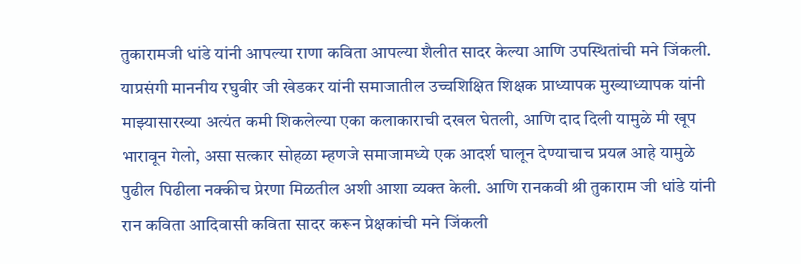तुकारामजी धांडे यांनी आपल्या राणा कविता आपल्या शैलीत सादर केल्या आणि उपस्थितांची मने जिंकली. याप्रसंगी माननीय रघुवीर जी खेडकर यांनी समाजातील उच्चशिक्षित शिक्षक प्राध्यापक मुख्याध्यापक यांनी माझ्यासारख्या अत्यंत कमी शिकलेल्या एका कलाकाराची दखल घेतली, आणि दाद दिली यामुळे मी खूप भारावून गेलो, असा सत्कार सोहळा म्हणजे समाजामध्ये एक आदर्श घालून देण्याचाच प्रयत्न आहे यामुळे पुढील पिढीला नक्कीच प्रेरणा मिळतील अशी आशा व्यक्त केली. आणि रानकवी श्री तुकाराम जी धांडे यांनी रान कविता आदिवासी कविता सादर करून प्रेक्षकांची मने जिंकली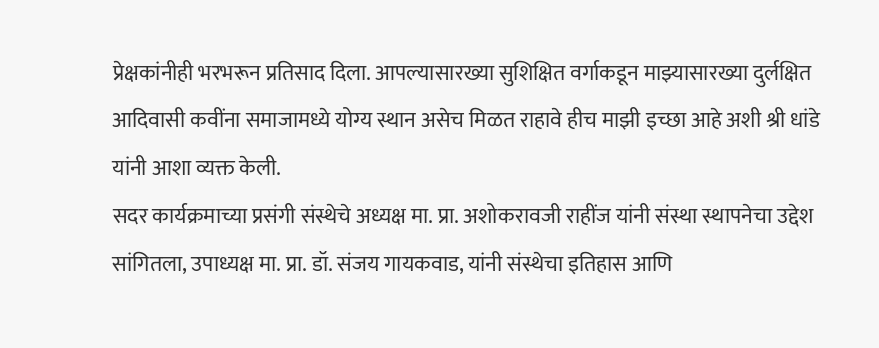प्रेक्षकांनीही भरभरून प्रतिसाद दिला. आपल्यासारख्या सुशिक्षित वर्गाकडून माझ्यासारख्या दुर्लक्षित आदिवासी कवींना समाजामध्ये योग्य स्थान असेच मिळत राहावे हीच माझी इच्छा आहे अशी श्री धांडे यांनी आशा व्यक्त केली.
सदर कार्यक्रमाच्या प्रसंगी संस्थेचे अध्यक्ष मा. प्रा. अशोकरावजी राहींज यांनी संस्था स्थापनेचा उद्देश सांगितला, उपाध्यक्ष मा. प्रा. डॉ. संजय गायकवाड, यांनी संस्थेचा इतिहास आणि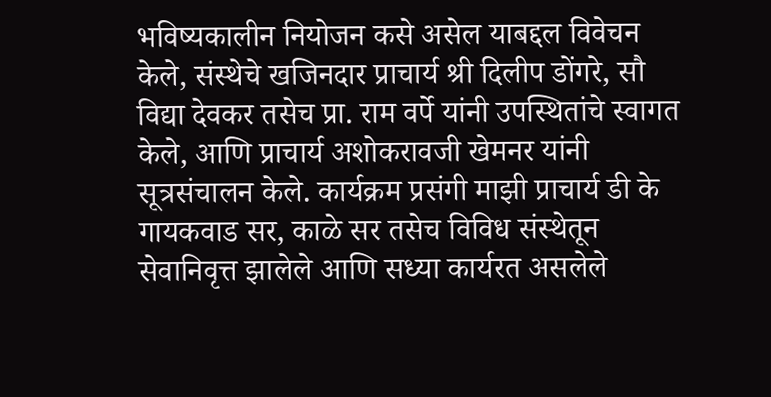भविष्यकालीन नियोजन कसे असेल याबद्दल विवेचन केले, संस्थेचे खजिनदार प्राचार्य श्री दिलीप डोंगरे, सौ विद्या देवकर तसेच प्रा. राम वर्पे यांनी उपस्थितांचे स्वागत केले, आणि प्राचार्य अशोकरावजी खेमनर यांनी सूत्रसंचालन केले. कार्यक्रम प्रसंगी माझी प्राचार्य डी के गायकवाड सर, काळे सर तसेच विविध संस्थेतून सेवानिवृत्त झालेले आणि सध्या कार्यरत असलेले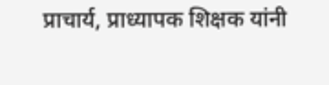प्राचार्य, प्राध्यापक शिक्षक यांनी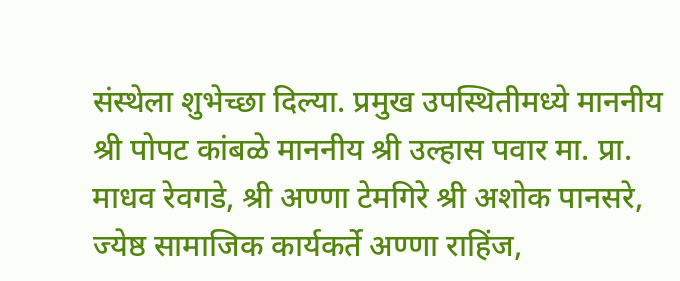संस्थेला शुभेच्छा दिल्या. प्रमुख उपस्थितीमध्ये माननीय श्री पोपट कांबळे माननीय श्री उल्हास पवार मा. प्रा. माधव रेवगडे, श्री अण्णा टेमगिरे श्री अशोक पानसरे, ज्येष्ठ सामाजिक कार्यकर्ते अण्णा राहिंज,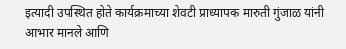इत्यादी उपस्थित होते कार्यक्रमाच्या शेवटी प्राध्यापक मारुती गुंजाळ यांनी आभार मानले आणि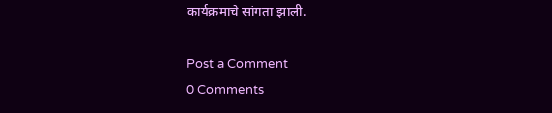कार्यक्रमाचे सांगता झाली.

Post a Comment
0 Comments